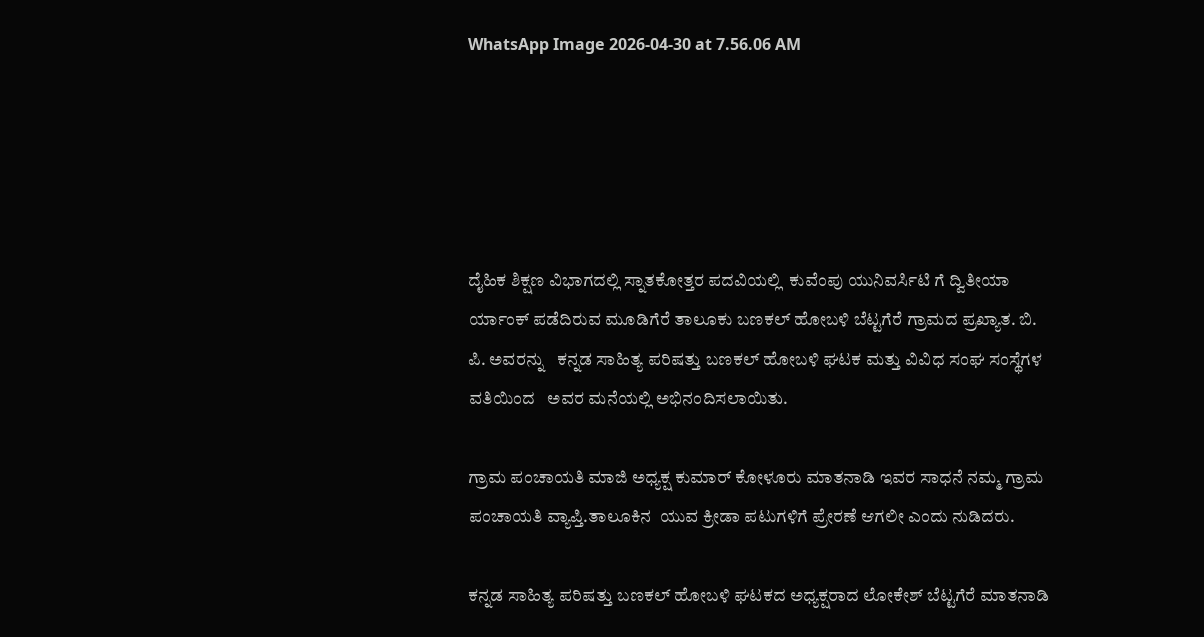WhatsApp Image 2026-04-30 at 7.56.06 AM





ದೈಹಿಕ ಶಿಕ್ಷಣ ವಿಭಾಗದಲ್ಲಿ ಸ್ನಾತಕೋತ್ತರ ಪದವಿಯಲ್ಲಿ  ಕುವೆಂಪು ಯುನಿವರ್ಸಿಟಿ ಗೆ ದ್ವಿತೀಯಾ ರ್ಯಾಂಕ್ ಪಡೆದಿರುವ ಮೂಡಿಗೆರೆ ತಾಲೂಕು ಬಣಕಲ್ ಹೋಬಳಿ ಬೆಟ್ಟಗೆರೆ ಗ್ರಾಮದ ಪ್ರಖ್ಯಾತ. ಬಿ. ಪಿ. ಅವರನ್ನು   ಕನ್ನಡ ಸಾಹಿತ್ಯ ಪರಿಷತ್ತು ಬಣಕಲ್ ಹೋಬಳಿ ಘಟಕ ಮತ್ತು ವಿವಿಧ ಸಂಘ ಸಂಸ್ಥೆಗಳ ವತಿಯಿಂದ   ಅವರ ಮನೆಯಲ್ಲಿ ಅಭಿನಂದಿಸಲಾಯಿತು.

ಗ್ರಾಮ ಪಂಚಾಯತಿ ಮಾಜಿ ಅಧ್ಯಕ್ಷ ಕುಮಾರ್ ಕೋಳೂರು ಮಾತನಾಡಿ ಇವರ ಸಾಧನೆ ನಮ್ಮ ಗ್ರಾಮ ಪಂಚಾಯತಿ ವ್ಯಾಪ್ತಿ.ತಾಲೂಕಿನ  ಯುವ ಕ್ರೀಡಾ ಪಟುಗಳಿಗೆ ಪ್ರೇರಣೆ ಆಗಲೀ ಎಂದು ನುಡಿದರು.

ಕನ್ನಡ ಸಾಹಿತ್ಯ ಪರಿಷತ್ತು ಬಣಕಲ್ ಹೋಬಳಿ ಘಟಕದ ಅಧ್ಯಕ್ಷರಾದ ಲೋಕೇಶ್ ಬೆಟ್ಟಗೆರೆ ಮಾತನಾಡಿ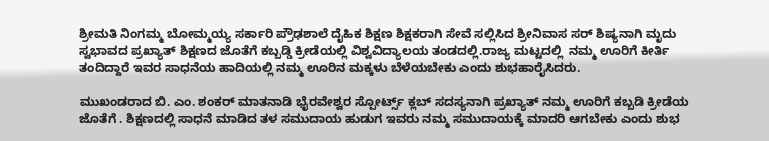ಶ್ರೀಮತಿ ನಿಂಗಮ್ಮ ಬೋಮ್ಮಯ್ಯ ಸರ್ಕಾರಿ ಪ್ರೌಢಶಾಲೆ ದೈಹಿಕ ಶಿಕ್ಷಣ ಶಿಕ್ಷಕರಾಗಿ ಸೇವೆ ಸಲ್ಲಿಸಿದ ಶ್ರೀನಿವಾಸ ಸರ್ ಶಿಷ್ಯನಾಗಿ ಮೃದು ಸ್ವಭಾವದ ಪ್ರಖ್ಯಾತ್ ಶಿಕ್ಷಣದ ಜೊತೆಗೆ ಕಬ್ಬಡ್ಡಿ ಕ್ರೀಡೆಯಲ್ಲಿ ವಿಶ್ವವಿದ್ಯಾಲಯ ತಂಡದಲ್ಲಿ.ರಾಜ್ಯ ಮಟ್ಟದಲ್ಲಿ  ನಮ್ಮ ಊರಿಗೆ ಕೀರ್ತಿ ತಂದಿದ್ದಾರೆ ಇವರ ಸಾಧನೆಯ ಹಾದಿಯಲ್ಲಿ ನಮ್ಮ ಊರಿನ ಮಕ್ಕಳು ಬೆಳೆಯಬೇಕು ಎಂದು ಶುಭಹಾರೈಸಿದರು.

ಮುಖಂಡರಾದ ಬಿ. ಎಂ. ಶಂಕರ್ ಮಾತನಾಡಿ ಭೈರವೇಶ್ವರ ಸ್ಪೋರ್ಟ್ಸ್ ಕ್ಲಬ್ ಸದಸ್ಯನಾಗಿ ಪ್ರಖ್ಯಾತ್ ನಮ್ಮ ಊರಿಗೆ ಕಬ್ಬಡಿ ಕ್ರೀಡೆಯ ಜೊತೆಗೆ . ಶಿಕ್ಷಣದಲ್ಲಿ ಸಾಧನೆ ಮಾಡಿದ ತಳ ಸಮುದಾಯ ಹುಡುಗ ಇವರು ನಮ್ಮ ಸಮುದಾಯಕ್ಕೆ ಮಾದರಿ ಆಗಬೇಕು ಎಂದು ಶುಭ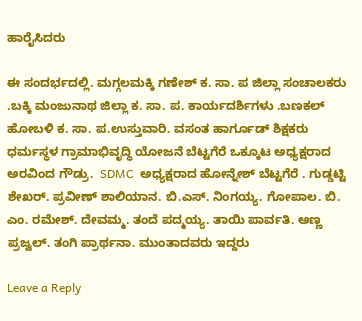ಹಾರೈಸಿದರು

ಈ ಸಂದರ್ಭದಲ್ಲಿ. ಮಗ್ಗಲಮಕ್ಕಿ ಗಣೇಶ್ ಕ. ಸಾ. ಪ ಜಿಲ್ಲಾ ಸಂಚಾಲಕರು .ಬಕ್ಕಿ ಮಂಜುನಾಥ ಜಿಲ್ಲಾ ಕ. ಸಾ. ಪ. ಕಾರ್ಯದರ್ಶಿಗಳು .ಬಣಕಲ್ ಹೋಬಳಿ ಕ. ಸಾ. ಪ.ಉಸ್ತುವಾರಿ. ವಸಂತ ಹಾರ್ಗೂಡ್ ಶಿಕ್ಷಕರು ಧರ್ಮಸ್ಥಳ ಗ್ರಾಮಾಭಿವೃದ್ಧಿ ಯೋಜನೆ ಬೆಟ್ಟಗೆರೆ ಒಕ್ಕೂಟ ಅಧ್ಯಕ್ಷರಾದ ಅರವಿಂದ ಗೌಡ್ರು.  SDMC  ಅಧ್ಯಕ್ಷರಾದ ಹೋನ್ನೇಶ್ ಬೆಟ್ಟಗೆರೆ . ಗುಡ್ಡಟ್ಟಿ ಶೇಖರ್. ಪ್ರವೀಣ್ ಶಾಲಿಯಾನ. ಬಿ.ಎಸ್. ನಿಂಗಯ್ಯ. ಗೋಪಾಲ. ಬಿ. ಎಂ. ರಮೇಶ್. ದೇವಮ್ಮ. ತಂದೆ ಪದ್ಮಯ್ಯ. ತಾಯಿ ಪಾರ್ವತಿ. ಅಣ್ಣ ಪ್ರಜ್ವಲ್. ತಂಗಿ ಪ್ರಾರ್ಥನಾ. ಮುಂತಾದವರು ಇದ್ದರು

Leave a Reply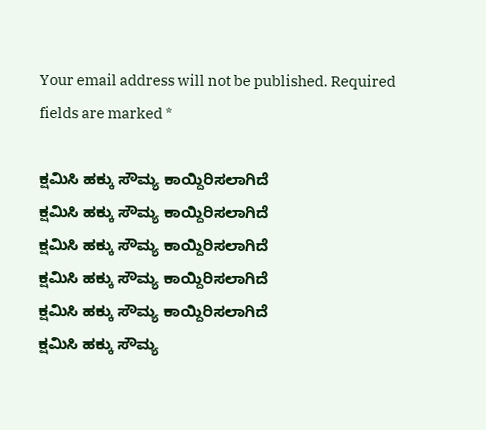Your email address will not be published. Required fields are marked *

ಕ್ಷಮಿಸಿ ಹಕ್ಕು ಸೌಮ್ಯ ಕಾಯ್ದಿರಿಸಲಾಗಿದೆ
ಕ್ಷಮಿಸಿ ಹಕ್ಕು ಸೌಮ್ಯ ಕಾಯ್ದಿರಿಸಲಾಗಿದೆ
ಕ್ಷಮಿಸಿ ಹಕ್ಕು ಸೌಮ್ಯ ಕಾಯ್ದಿರಿಸಲಾಗಿದೆ
ಕ್ಷಮಿಸಿ ಹಕ್ಕು ಸೌಮ್ಯ ಕಾಯ್ದಿರಿಸಲಾಗಿದೆ
ಕ್ಷಮಿಸಿ ಹಕ್ಕು ಸೌಮ್ಯ ಕಾಯ್ದಿರಿಸಲಾಗಿದೆ
ಕ್ಷಮಿಸಿ ಹಕ್ಕು ಸೌಮ್ಯ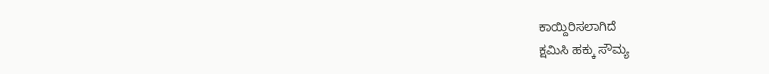ಕಾಯ್ದಿರಿಸಲಾಗಿದೆ
ಕ್ಷಮಿಸಿ ಹಕ್ಕು ಸೌಮ್ಯ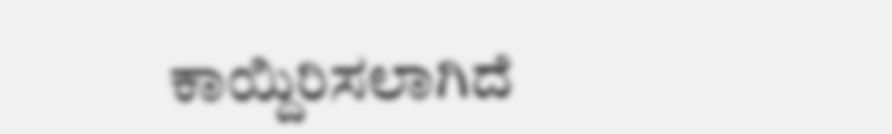ಕಾಯ್ದಿರಿಸಲಾಗಿದೆ